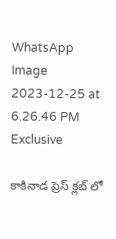WhatsApp Image 2023-12-25 at 6.26.46 PM Exclusive

కాకినాడ ప్రెస్ క్లబ్ లో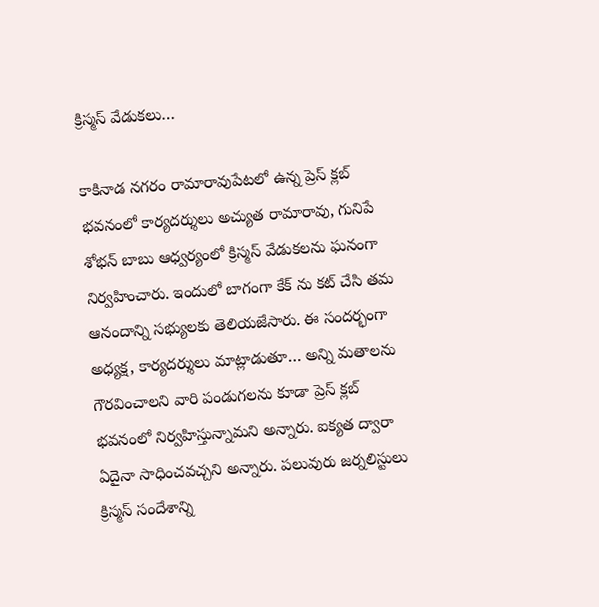క్రిస్మస్ వేడుకలు…

కాకినాడ నగరం రామారావుపేటలో ఉన్న ప్రెస్ క్లబ్ భవనంలో కార్యదర్శులు అచ్యుత రామారావు, గునిపే శోభన్ బాబు ఆధ్వర్యంలో క్రిస్మస్ వేడుకలను ఘనంగా నిర్వహించారు. ఇందులో బాగంగా కేక్ ను కట్ చేసి తమ ఆనందాన్ని సభ్యులకు తెలియజేసారు. ఈ సందర్భంగా అధ్యక్ష, కార్యదర్శులు మాట్లాడుతూ… అన్ని మతాలను గౌరవించాలని వారి పండుగలను కూడా ప్రెస్ క్లబ్ భవనంలో నిర్వహిస్తున్నామని అన్నారు. ఐక్యత ద్వారా ఏదైనా సాధించవచ్చని అన్నారు. పలువురు జర్నలిస్టులు క్రిస్మస్ సందేశాన్ని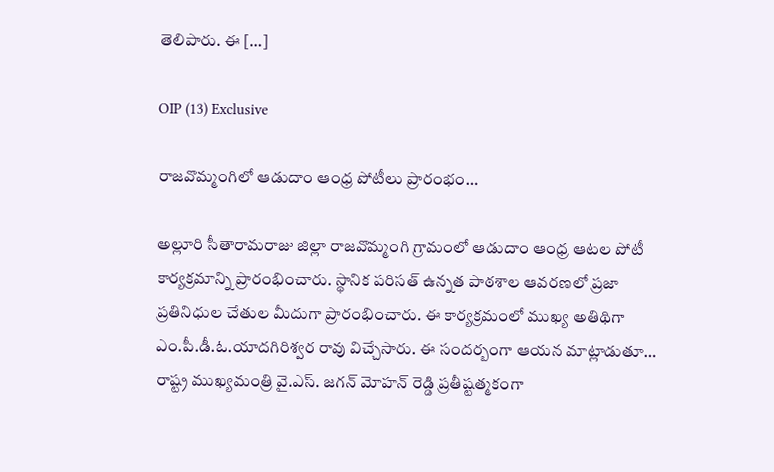తెలిపారు. ఈ […]

OIP (13) Exclusive

రాజవొమ్మంగిలో ఆడుదాం ఆంధ్ర పోటీలు ప్రారంభం…

అల్లూరి సీతారామరాజు జిల్లా రాజవొమ్మంగి గ్రామంలో ఆడుదాం ఆంధ్ర ఆటల పోటీ కార్యక్రమాన్ని ప్రారంభించారు. స్థానిక పరిసత్ ఉన్నత పాఠశాల ఆవరణలో ప్రజా ప్రతినిధుల చేతుల మీదుగా ప్రారంభించారు. ఈ కార్యక్రమంలో ముఖ్య అతిథిగా ఎం.పీ.డీ.ఓ.యాదగిరిశ్వర రావు విచ్చేసారు. ఈ సందర్బంగా ఆయన మాట్లాడుతూ… రాష్ట్ర ముఖ్యమంత్రి వై.ఎస్. జగన్ మోహన్ రెడ్డి ప్రతీష్టత్మకంగా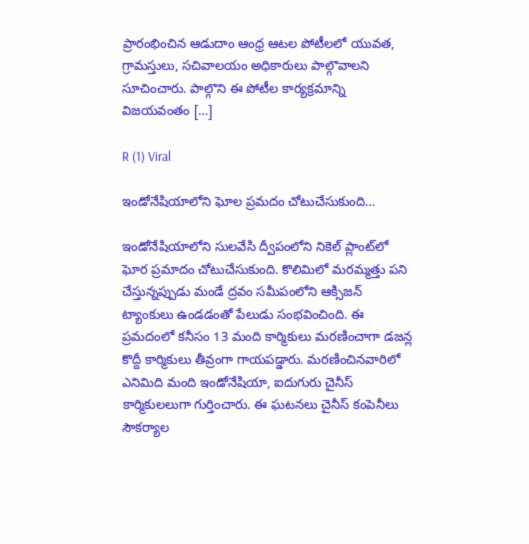ప్రారంభించిన ఆడుదాం ఆంధ్ర ఆటల పోటీలలో యువత, గ్రామస్తులు, సచివాలయం అధికారులు పాల్గొవాలని సూచించారు. పాల్గొని ఈ పోటీల కార్యక్రమాన్ని విజయవంతం […]

R (1) Viral

ఇండోనేషియాలోని ఘోల ప్రమదం చోటుచేసుకుంది…

ఇండోనేషియాలోని సులవేసి ద్వీపంలోని నికెల్ ప్లాంట్‌లో ఘోర ప్రమాదం చోటుచేసుకుంది. కొలిమిలో మరమ్మత్తు పని చేస్తున్నప్పుడు మండే ద్రవం సమీపంలోని ఆక్సిజన్ ట్యాంకులు ఉండడంతో పేలుడు సంభవించింది. ఈ ప్రమదంలో కనీసం 13 మంది కార్మికులు మరణించాగా డజన్ల కొద్దీ కార్మికులు తీవ్రంగా గాయపడ్డారు. మరణించినవారిలో ఎనిమిది మంది ఇండోనేషియా, ఐదుగురు చైనీస్ కార్మికులలుగా గుర్తించారు. ఈ ఘటనలు చైనీస్ కంపెనీలు సౌకర్యాల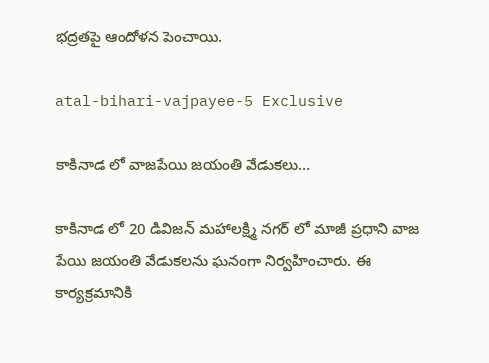భద్రతపై ఆందోళన పెంచాయి.

atal-bihari-vajpayee-5 Exclusive

కాకినాడ లో వాజపేయి జయంతి వేడుకలు…

కాకినాడ లో 20 డివిజన్ మహాలక్ష్మి నగర్ లో మాజీ ప్రధాని వాజ పేయి జయంతి వేడుకలను ఘనంగా నిర్వహించారు. ఈ కార్యక్రమానికి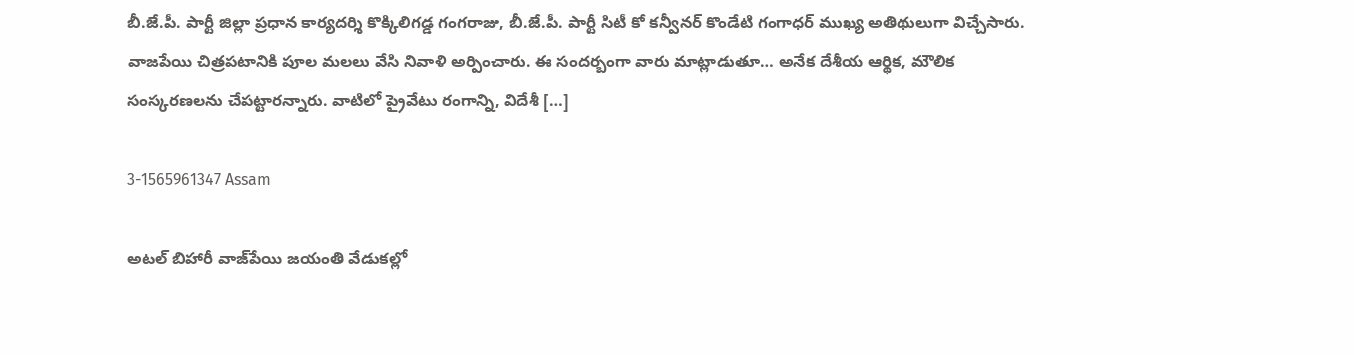బీ.జే.పీ. పార్టీ జిల్లా ప్రధాన కార్యదర్శి కొక్కిలిగడ్డ గంగరాజు, బీ.జే.పీ. పార్టీ సిటీ కో కన్వీనర్ కొండేటి గంగాధర్ ముఖ్య అతిథులుగా విచ్చేసారు. వాజపేయి చిత్రపటానికి పూల మలలు వేసి నివాళి అర్పించారు. ఈ సందర్బంగా వారు మాట్లాడుతూ… అనేక దేశీయ ఆర్థిక, మౌలిక సంస్కరణలను చేపట్టారన్నారు. వాటిలో ప్రైవేటు రంగాన్ని, విదేశీ […]

3-1565961347 Assam

అటల్ బిహారీ వాజ్‌పేయి జయంతి వేడుకల్లో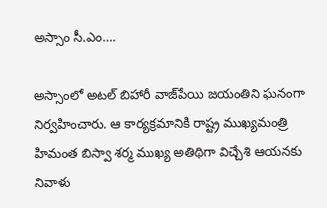అస్సాం సీ.ఎం….

అస్సాంలో అటల్ బిహారీ వాజ్‌పేయి జయంతిని ఘనంగా నిర్వహించారు. ఆ కార్యక్రమానికి రాష్ట్ర ముఖ్యమంత్రి హిమంత బిస్వా శర్మ ముఖ్య అతిథిగా విచ్చేశి ఆయనకు నివాళు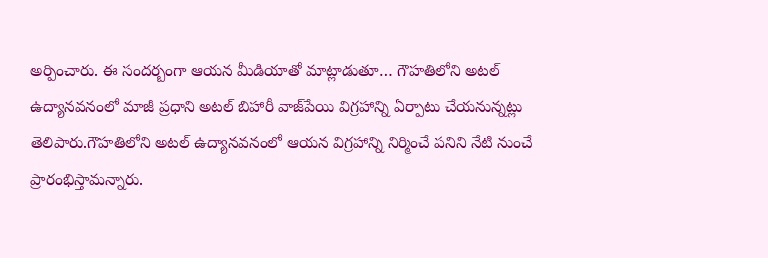అర్పించారు. ఈ సందర్బంగా ఆయన మీడియాతో మాట్లాడుతూ… గౌహతిలోని అటల్ ఉద్యానవనంలో మాజీ ప్రధాని అటల్ బిహారీ వాజ్‌పేయి విగ్రహాన్ని ఏర్పాటు చేయనున్నట్లు తెలిపారు.గౌహతిలోని అటల్‌ ఉద్యానవనంలో ఆయన విగ్రహాన్ని నిర్మించే పనిని నేటి నుంచే ప్రారంభిస్తామన్నారు.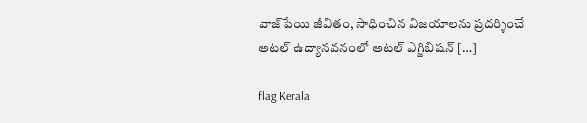వాజ్‌పేయి జీవితం, సాధించిన విజయాలను ప్రదర్శించే అటల్‌ ఉద్యానవనంలో అటల్‌ ఎగ్జిబిషన్‌ […]

flag Kerala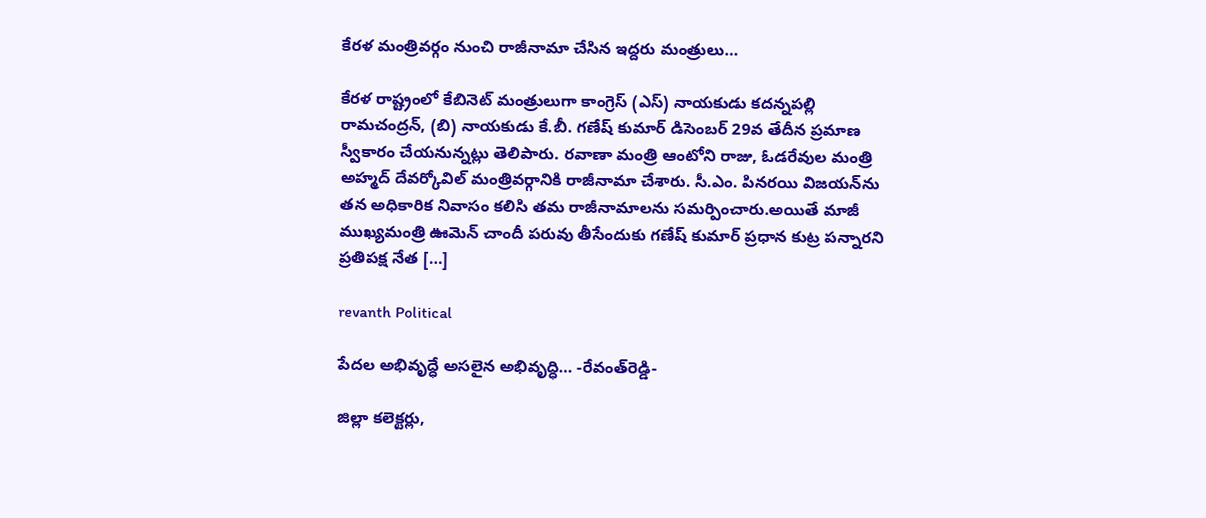కేరళ మంత్రివర్గం నుంచి రాజీనామా చేసిన ఇద్దరు మంత్రులు…

కేరళ రాష్ట్రంలో కేబినెట్ మంత్రులుగా కాంగ్రెస్ (ఎస్) నాయకుడు కదన్నపల్లి రామచంద్రన్, (బి) నాయకుడు కే.బీ. గణేష్ కుమార్ డిసెంబర్ 29వ తేదీన ప్రమాణ స్వీకారం చేయనున్నట్లు తెలిపారు. రవాణా మంత్రి ఆంటోని రాజు, ఓడరేవుల మంత్రి అహ్మద్ దేవర్కోవిల్ మంత్రివర్గానికి రాజీనామా చేశారు. సీ.ఎం. పినరయి విజయన్‌ను తన అధికారిక నివాసం కలిసి తమ రాజీనామాలను సమర్పించారు.అయితే మాజీ ముఖ్యమంత్రి ఊమెన్‌ చాందీ పరువు తీసేందుకు గణేష్‌ కుమార్‌ ప్రధాన కుట్ర పన్నారని ప్రతిపక్ష నేత […]

revanth Political

పేదల అభివృద్ధే అసలైన అభివృద్ధి… -రేవంత్‌రెడ్డి-

జిల్లా కలెక్టర్లు,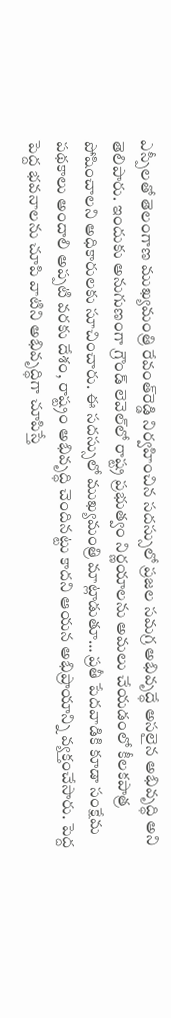ఎస్పీలతో తెలంగాణ ముఖ్యమంత్రి రేవంత్‌రెడ్డి నిర్వహించిన సదస్సులో ప్రజల సమగ్ర అభివృద్ధే అసలైన అభివృద్ధి అని తెలిపారు. ఇందుకు అనుగుణంగా గ్రౌండ్‌ లెవెల్‌లో రాష్ట్ర ప్రభుత్వం నిర్ణయాలను అమలు చేయడంలో కీలకపాత్ర పోషించాలని అధికారులకు సూచించారు. ఈ సదస్సులో ముఖ్యమంత్రి మాట్లాడుతూ… ప్రతీ పేదవాడికి కూడా సంక్షేమ పథకాలు అందాలి అప్పటి వరకు దేశం, రాష్ట్రం అభివృద్ధి చెందినట్టు కాదని ఆయన అభిప్రాయాన్ని వ్యక్తంచేసారు. పెద్ద పెద్ద భవనాలను చూపి వాటిని అభివృద్ధిగా చూపిస్తే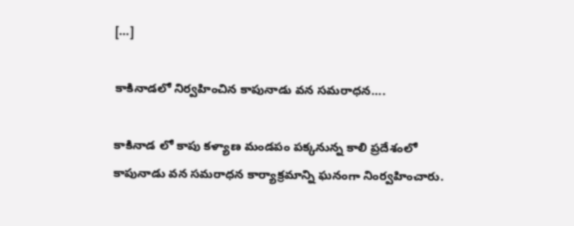[…]

కాకినాడలో నిర్వహించిన కాపునాడు వన సమరాధన….

కాకినాడ లో కాపు కళ్యాణ మండపం పక్కనున్న కాలి ప్రదేశంలో కాపునాడు వన సమరాధన కార్యాక్రమాన్ని ఘనంగా నింర్వహించారు.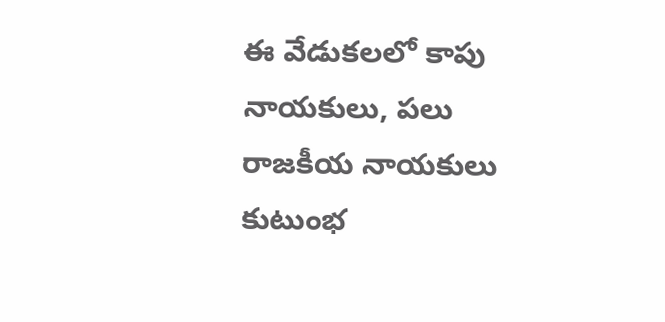ఈ వేడుకలలో కాపు నాయకులు, పలు రాజకీయ నాయకులు కుటుంభ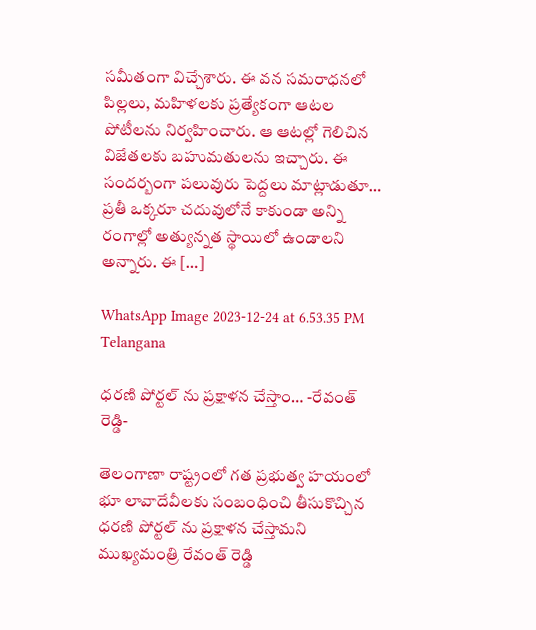సమీతంగా విచ్చేశారు. ఈ వన సమరాధనలో పిల్లలు, మహిళలకు ప్రత్యేకంగా ఆటల పోటీలను నిర్వహించారు. ఆ ఆటల్లో గెలిచిన విజేతలకు బహుమతులను ఇచ్చారు. ఈ సందర్బంగా పలువురు పెద్దలు మాట్లాడుతూ… ప్రతీ ఒక్కరూ చదువులోనే కాకుండా అన్ని రంగాల్లో అత్యున్నత స్థాయిలో ఉండాలని అన్నారు. ఈ […]

WhatsApp Image 2023-12-24 at 6.53.35 PM Telangana

ధరణి పోర్టల్ ను ప్రక్షాళన చేస్తాం… -రేవంత్ రెడ్డి-

తెలంగాణా రాష్ట్రంలో గత ప్రభుత్వ హయంలో భూ లావాదేవీలకు సంబంధించి తీసుకొచ్చిన ధరణి పోర్టల్ ను ప్రక్షాళన చేస్తామని ముఖ్యమంత్రి రేవంత్ రెడ్డి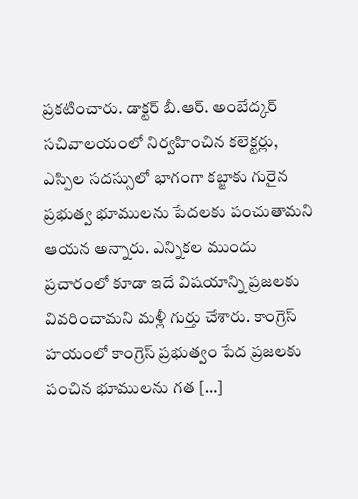ప్రకటించారు. డాక్టర్ బీ.ఆర్. అంబేద్కర్ సచివాలయంలో నిర్వహించిన కలెక్టర్లు, ఎస్పిల సదస్సులో భాగంగా కబ్జాకు గురైన ప్రభుత్వ భూములను పేదలకు పంచుతామని ఆయన అన్నారు. ఎన్నికల ముందు ప్రచారంలో కూడా ఇదే విషయాన్ని ప్రజలకు వివరించామని మళ్లీ గుర్తు చేశారు. కాంగ్రెస్ హయంలో కాంగ్రెస్ ప్రభుత్వం పేద ప్రజలకు పంచిన భూములను గత […]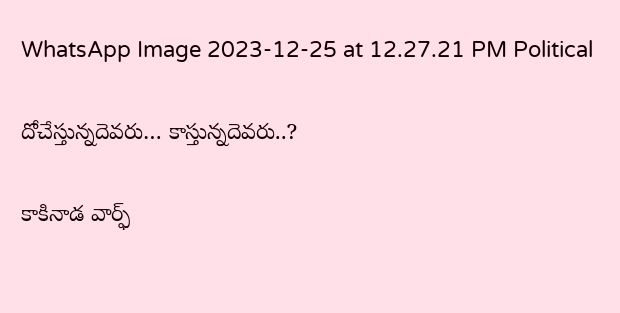WhatsApp Image 2023-12-25 at 12.27.21 PM Political

దోచేస్తున్నదెవరు… కాస్తున్నదెవరు..?

కాకినాడ వార్ఫ్‌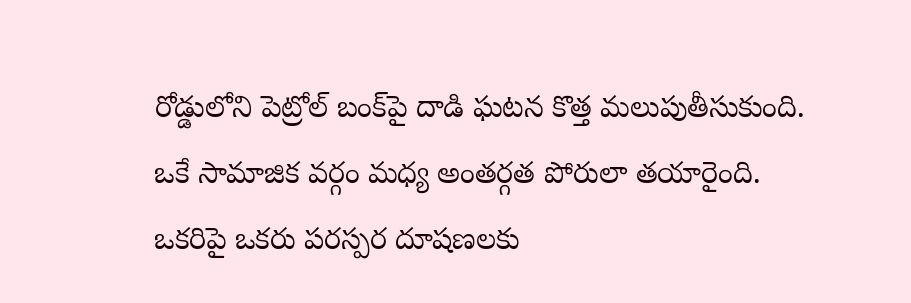రోడ్డులోని పెట్రోల్‌ బంక్‌పై దాడి ఘటన కొత్త మలుపుతీసుకుంది. ఒకే సామాజిక వర్గం మధ్య అంతర్గత పోరులా తయారైంది. ఒకరిపై ఒకరు పరస్పర దూషణలకు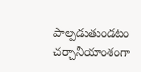పాల్పడుతుండటం చర్చానీయాంశంగా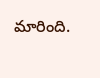మారింది.